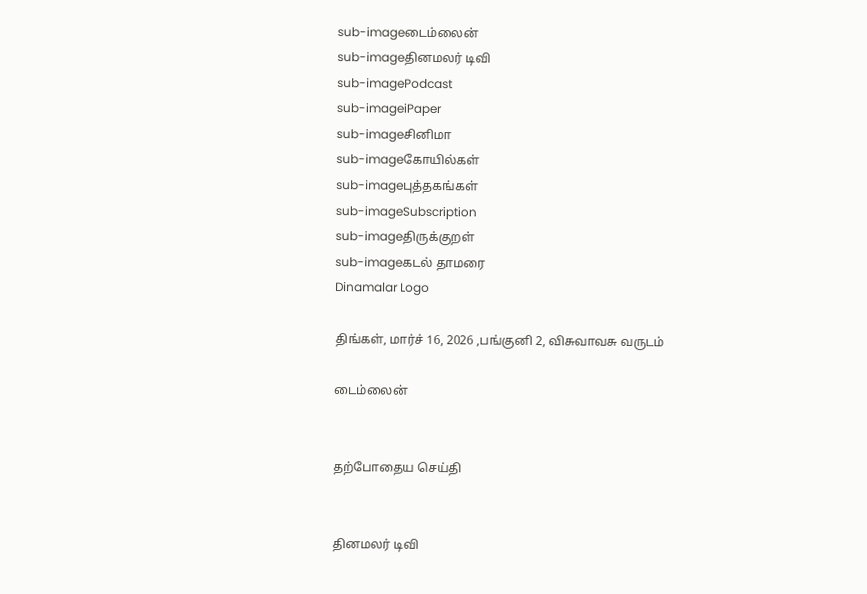sub-imageடைம்லைன்
sub-imageதினமலர் டிவி
sub-imagePodcast
sub-imageiPaper
sub-imageசினிமா
sub-imageகோயில்கள்
sub-imageபுத்தகங்கள்
sub-imageSubscription
sub-imageதிருக்குறள்
sub-imageகடல் தாமரை
Dinamalar Logo

திங்கள், மார்ச் 16, 2026 ,பங்குனி 2, விசுவாவசு வருடம்

டைம்லைன்


தற்போதைய செய்தி


தினமலர் டிவி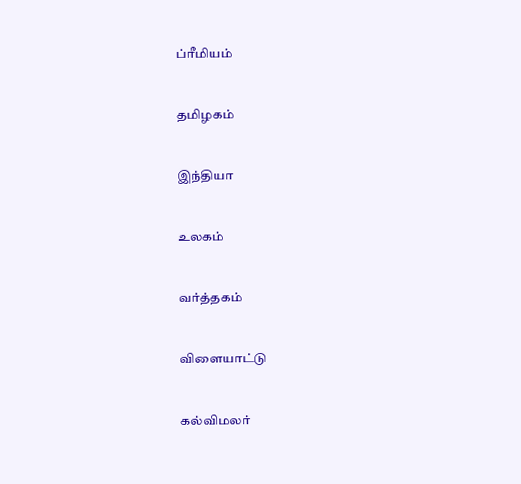ப்ரீமியம்


தமிழகம்


இந்தியா


உலகம்


வர்த்தகம்


விளையாட்டு


கல்விமலர்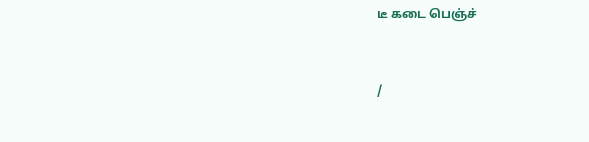டீ கடை பெஞ்ச்


/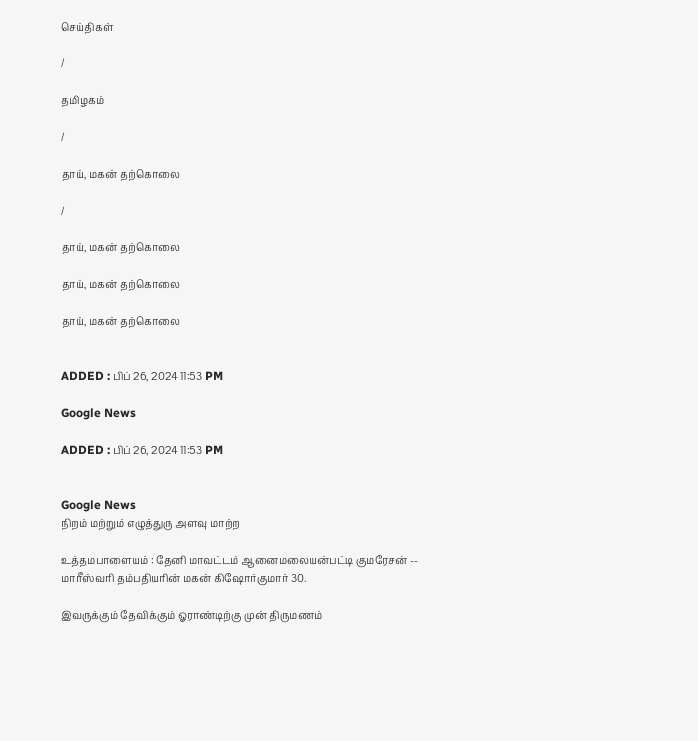செய்திகள்

/

தமிழகம்

/

தாய், மகன் தற்கொலை

/

தாய், மகன் தற்கொலை

தாய், மகன் தற்கொலை

தாய், மகன் தற்கொலை


ADDED : பிப் 26, 2024 11:53 PM

Google News

ADDED : பிப் 26, 2024 11:53 PM


Google News
நிறம் மற்றும் எழுத்துரு அளவு மாற்ற

உத்தமபாளையம் : தேனி மாவட்டம் ஆனைமலையன்பட்டி குமரேசன் -- மாரீஸ்வரி தம்பதியரின் மகன் கிஷோர்குமார் 30.

இவருக்கும் தேவிக்கும் ஓராண்டிற்கு முன் திருமணம்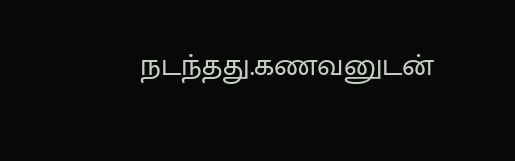நடந்தது.கணவனுடன்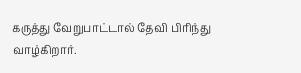கருத்து வேறுபாட்டால் தேவி பிரிந்து வாழ்கிறார்.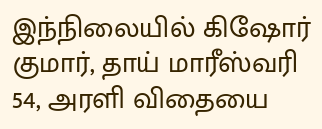இந்நிலையில் கிஷோர் குமார், தாய் மாரீஸ்வரி 54, அரளி விதையை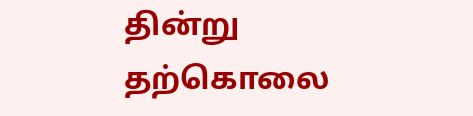தின்று தற்கொலை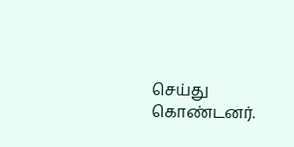செய்து கொண்டனர்.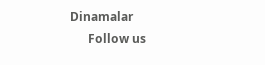Dinamalar
      Follow us